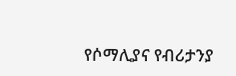የሶማሊያና የብሪታንያ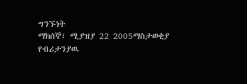ግንኙነት
ማክሰኞ፣ ሚያዝያ 22 2005ማስታወቂያ
የብሪታንያዉ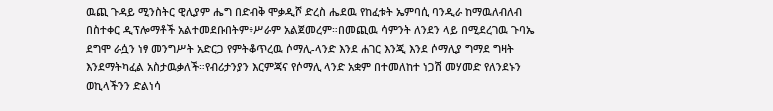ዉጪ ጉዳይ ሚንስትር ዊሊያም ሔግ በድብቅ ሞቃዲሾ ድረስ ሔደዉ የከፈቱት ኤምባሲ ባንዲራ ከማዉለብለብ በስተቀር ዲፕሎማቶች አልተመደቡበትም፥ሥራም አልጀመረም።በመጪዉ ሳምንት ለንደን ላይ በሚደረገዉ ጉባኤ ደግሞ ራሷን ነፃ መንግሥት አድርጋ የምትቆጥረዉ ሶማሊ-ላንድ እንደ ሐገር እንጂ እንደ ሶማሊያ ግማደ ግዛት እንደማትካፈል አስታዉቃለች።የብሪታንያን እርምጃና የሶማሊ ላንድ አቋም በተመለከተ ነጋሽ መሃመድ የለንደኑን ወኪላችንን ድልነሳ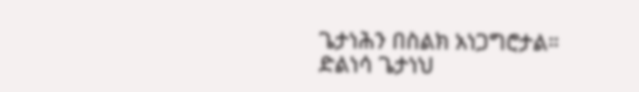ጌታነሕን በስልክ አነጋግሮታል።
ድልነሳ ጌታነህ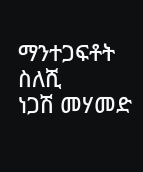ማንተጋፍቶት ስለሺ
ነጋሽ መሃመድ